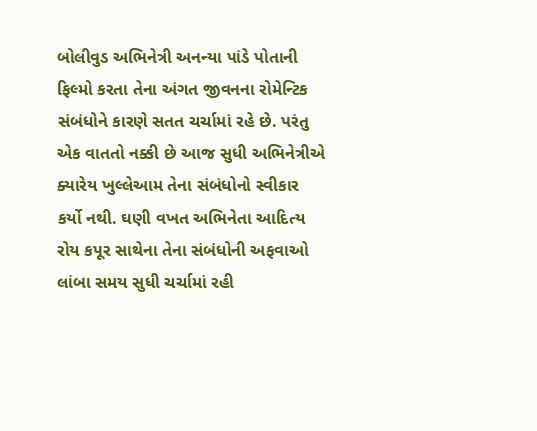બોલીવુડ અભિનેત્રી અનન્યા પાંડે પોતાની ફિલ્મો કરતા તેના અંગત જીવનના રોમેન્ટિક સંબંધોને કારણે સતત ચર્ચામાં રહે છે. પરંતુ એક વાતતો નક્કી છે આજ સુધી અભિનેત્રીએ ક્યારેય ખુલ્લેઆમ તેના સંબંધોનો સ્વીકાર કર્યો નથી. ઘણી વખત અભિનેતા આદિત્ય રોય કપૂર સાથેના તેના સંબંધોની અફવાઓ લાંબા સમય સુધી ચર્ચામાં રહી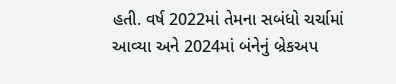હતી. વર્ષ 2022માં તેમના સબંધો ચર્ચામાં આવ્યા અને 2024માં બંનેનું બ્રેકઅપ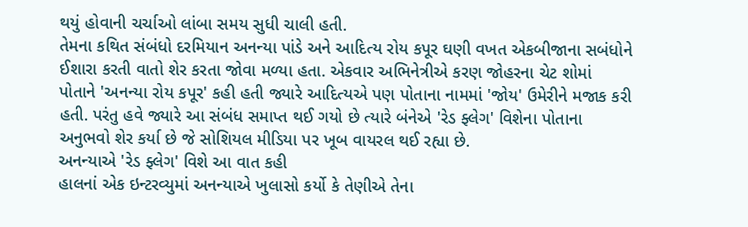થયું હોવાની ચર્ચાઓ લાંબા સમય સુધી ચાલી હતી.
તેમના કથિત સંબંધો દરમિયાન અનન્યા પાંડે અને આદિત્ય રોય કપૂર ઘણી વખત એકબીજાના સબંધોને ઈશારા કરતી વાતો શેર કરતા જોવા મળ્યા હતા. એકવાર અભિનેત્રીએ કરણ જોહરના ચેટ શોમાં પોતાને 'અનન્યા રોય કપૂર' કહી હતી જ્યારે આદિત્યએ પણ પોતાના નામમાં 'જોય' ઉમેરીને મજાક કરી હતી. પરંતુ હવે જ્યારે આ સંબંધ સમાપ્ત થઈ ગયો છે ત્યારે બંનેએ 'રેડ ફ્લેગ' વિશેના પોતાના અનુભવો શેર કર્યા છે જે સોશિયલ મીડિયા પર ખૂબ વાયરલ થઈ રહ્યા છે.
અનન્યાએ 'રેડ ફ્લેગ' વિશે આ વાત કહી
હાલનાં એક ઇન્ટરવ્યુમાં અનન્યાએ ખુલાસો કર્યો કે તેણીએ તેના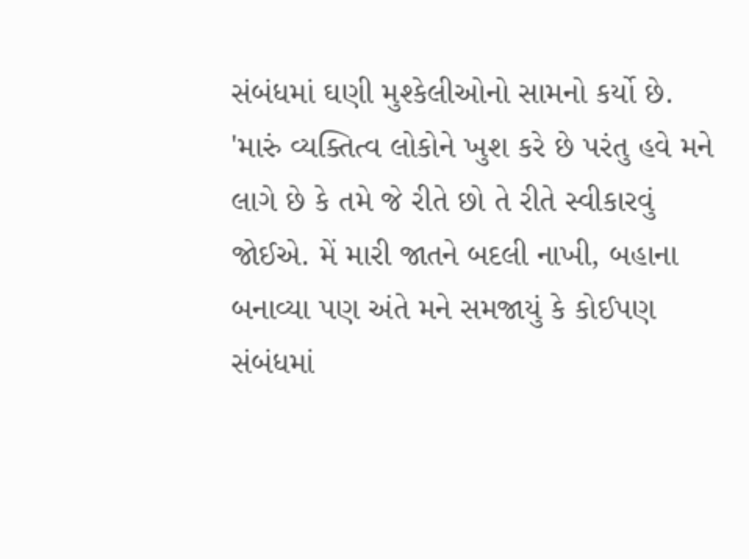સંબંધમાં ઘણી મુશ્કેલીઓનો સામનો કર્યો છે. 'મારું વ્યક્તિત્વ લોકોને ખુશ કરે છે પરંતુ હવે મને લાગે છે કે તમે જે રીતે છો તે રીતે સ્વીકારવું જોઈએ. મેં મારી જાતને બદલી નાખી, બહાના બનાવ્યા પણ અંતે મને સમજાયું કે કોઈપણ સંબંધમાં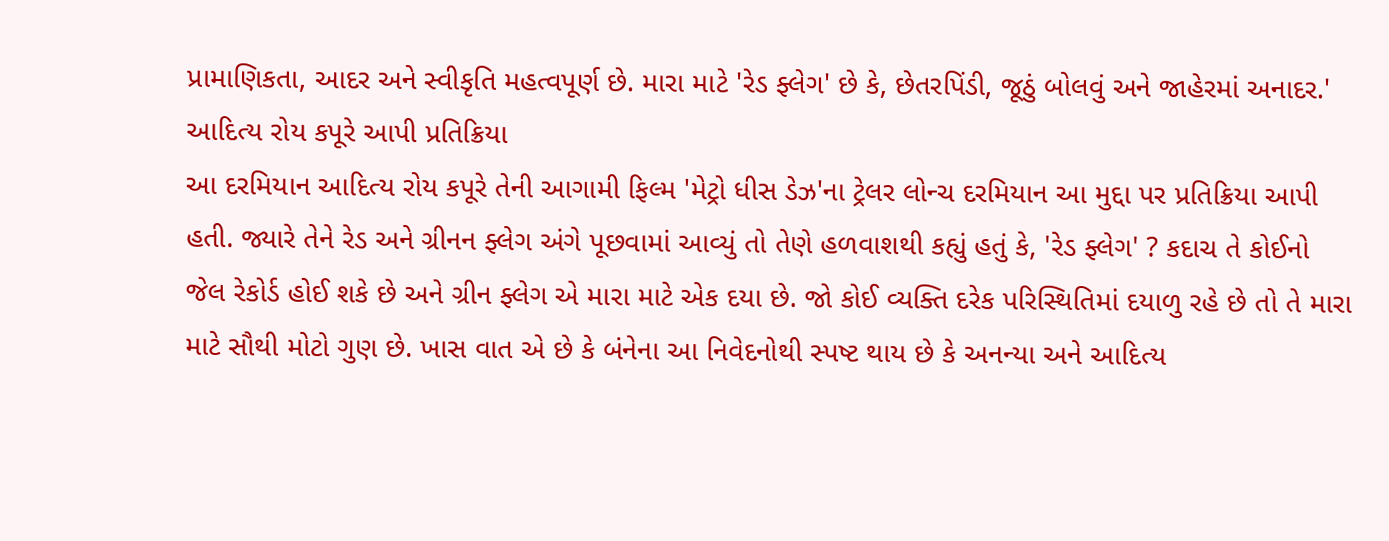પ્રામાણિકતા, આદર અને સ્વીકૃતિ મહત્વપૂર્ણ છે. મારા માટે 'રેડ ફ્લેગ' છે કે, છેતરપિંડી, જૂઠું બોલવું અને જાહેરમાં અનાદર.'
આદિત્ય રોય કપૂરે આપી પ્રતિક્રિયા
આ દરમિયાન આદિત્ય રોય કપૂરે તેની આગામી ફિલ્મ 'મેટ્રો ધીસ ડેઝ'ના ટ્રેલર લોન્ચ દરમિયાન આ મુદ્દા પર પ્રતિક્રિયા આપી હતી. જ્યારે તેને રેડ અને ગ્રીનન ફ્લેગ અંગે પૂછવામાં આવ્યું તો તેણે હળવાશથી કહ્યું હતું કે, 'રેડ ફ્લેગ' ? કદાચ તે કોઈનો જેલ રેકોર્ડ હોઈ શકે છે અને ગ્રીન ફ્લેગ એ મારા માટે એક દયા છે. જો કોઈ વ્યક્તિ દરેક પરિસ્થિતિમાં દયાળુ રહે છે તો તે મારા માટે સૌથી મોટો ગુણ છે. ખાસ વાત એ છે કે બંનેના આ નિવેદનોથી સ્પષ્ટ થાય છે કે અનન્યા અને આદિત્ય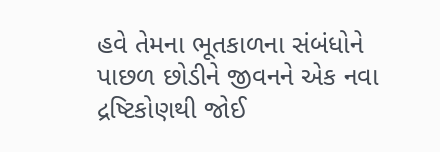હવે તેમના ભૂતકાળના સંબંધોને પાછળ છોડીને જીવનને એક નવા દ્રષ્ટિકોણથી જોઈ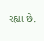રહ્યા છે.